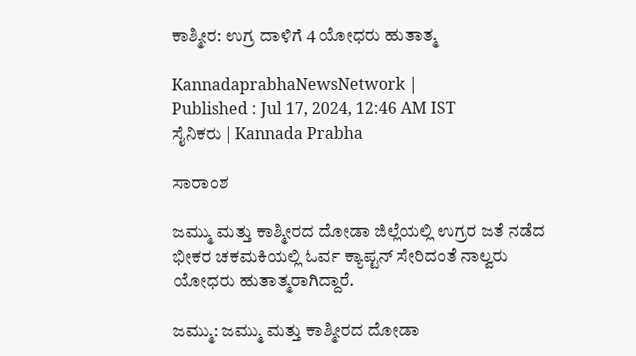ಕಾಶ್ಮೀರ: ಉಗ್ರ ದಾಳಿಗೆ 4 ಯೋಧರು ಹುತಾತ್ಮ

KannadaprabhaNewsNetwork |
Published : Jul 17, 2024, 12:46 AM IST
ಸೈನಿಕರು | Kannada Prabha

ಸಾರಾಂಶ

ಜಮ್ಮು ಮತ್ತು ಕಾಶ್ಮೀರದ ದೋಡಾ ಜಿಲ್ಲೆಯಲ್ಲಿ ಉಗ್ರರ ಜತೆ ನಡೆದ ಭೀಕರ ಚಕಮಕಿಯಲ್ಲಿ ಓರ್ವ ಕ್ಯಾಪ್ಟನ್‌ ಸೇರಿದಂತೆ ನಾಲ್ವರು ಯೋಧರು ಹುತಾತ್ಮರಾಗಿದ್ದಾರೆ.

ಜಮ್ಮು: ಜಮ್ಮು ಮತ್ತು ಕಾಶ್ಮೀರದ ದೋಡಾ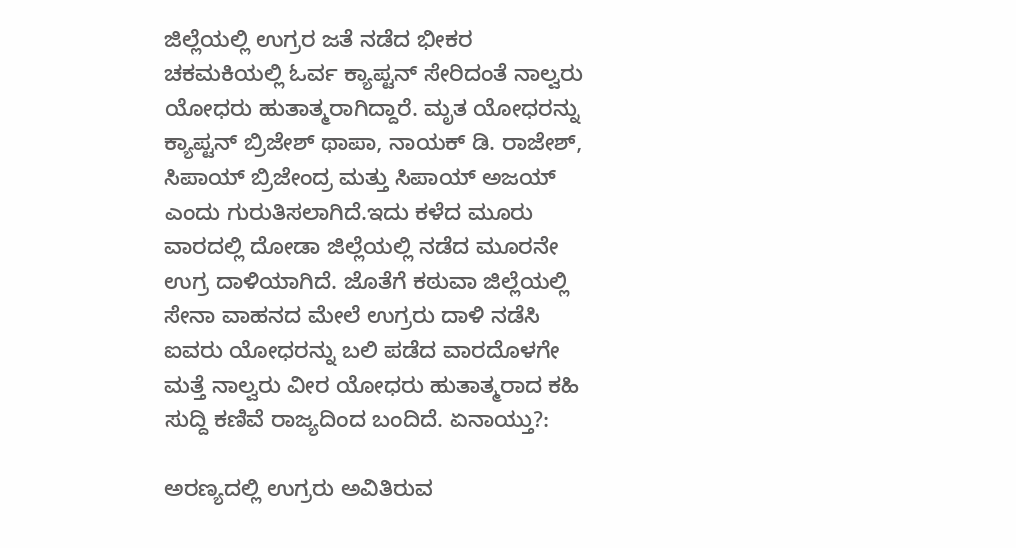ಜಿಲ್ಲೆಯಲ್ಲಿ ಉಗ್ರರ ಜತೆ ನಡೆದ ಭೀಕರ ಚಕಮಕಿಯಲ್ಲಿ ಓರ್ವ ಕ್ಯಾಪ್ಟನ್‌ ಸೇರಿದಂತೆ ನಾಲ್ವರು ಯೋಧರು ಹುತಾತ್ಮರಾಗಿದ್ದಾರೆ. ಮೃತ ಯೋಧರನ್ನು ಕ್ಯಾಪ್ಟನ್‌ ಬ್ರಿಜೇಶ್‌ ಥಾಪಾ, ನಾಯಕ್‌ ಡಿ. ರಾಜೇಶ್‌, ಸಿಪಾಯ್‌ ಬ್ರಿಜೇಂದ್ರ ಮತ್ತು ಸಿಪಾಯ್‌ ಅಜಯ್‌ ಎಂದು ಗುರುತಿಸಲಾಗಿದೆ.ಇದು ಕಳೆದ ಮೂರು ವಾರದಲ್ಲಿ ದೋಡಾ ಜಿಲ್ಲೆಯಲ್ಲಿ ನಡೆದ ಮೂರನೇ ಉಗ್ರ ದಾಳಿಯಾಗಿದೆ. ಜೊತೆಗೆ ಕಠುವಾ ಜಿಲ್ಲೆಯಲ್ಲಿ ಸೇನಾ ವಾಹನದ ಮೇಲೆ ಉಗ್ರರು ದಾಳಿ ನಡೆಸಿ ಐವರು ಯೋಧರನ್ನು ಬಲಿ ಪಡೆದ ವಾರದೊಳಗೇ ಮತ್ತೆ ನಾಲ್ವರು ವೀರ ಯೋಧರು ಹುತಾತ್ಮರಾದ ಕಹಿ ಸುದ್ದಿ ಕಣಿವೆ ರಾಜ್ಯದಿಂದ ಬಂದಿದೆ. ಏನಾಯ್ತು?:

ಅರಣ್ಯದಲ್ಲಿ ಉಗ್ರರು ಅವಿತಿರುವ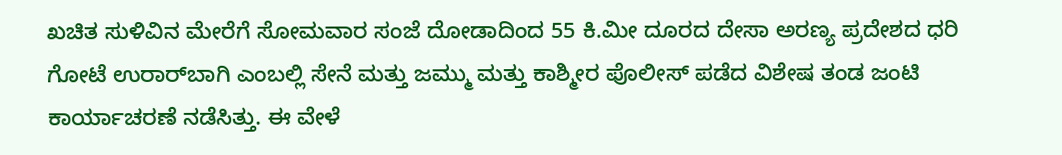ಖಚಿತ ಸುಳಿವಿನ ಮೇರೆಗೆ ಸೋಮವಾರ ಸಂಜೆ ದೋಡಾದಿಂದ 55 ಕಿ.ಮೀ ದೂರದ ದೇಸಾ ಅರಣ್ಯ ಪ್ರದೇಶದ ಧರಿ ಗೋಟೆ ಉರಾರ್‌ಬಾಗಿ ಎಂಬಲ್ಲಿ ಸೇನೆ ಮತ್ತು ಜಮ್ಮು ಮತ್ತು ಕಾಶ್ಮೀರ ಪೊಲೀಸ್‌ ಪಡೆದ ವಿಶೇಷ ತಂಡ ಜಂಟಿ ಕಾರ್ಯಾಚರಣೆ ನಡೆಸಿತ್ತು. ಈ ವೇಳೆ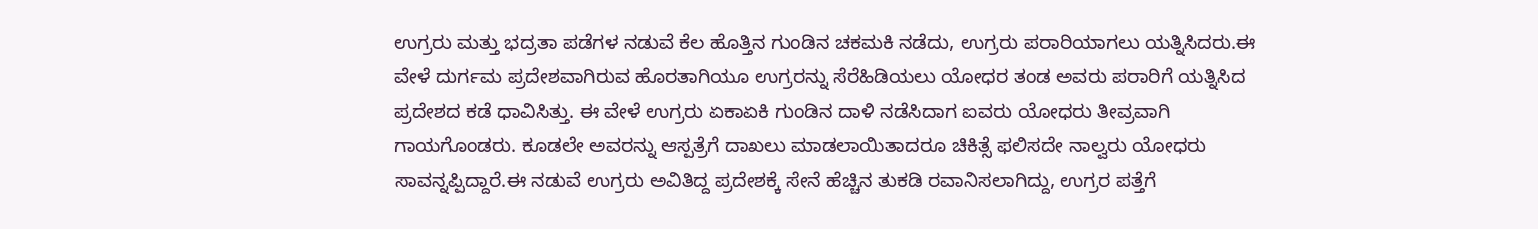ಉಗ್ರರು ಮತ್ತು ಭದ್ರತಾ ಪಡೆಗಳ ನಡುವೆ ಕೆಲ ಹೊತ್ತಿನ ಗುಂಡಿನ ಚಕಮಕಿ ನಡೆದು, ಉಗ್ರರು ಪರಾರಿಯಾಗಲು ಯತ್ನಿಸಿದರು.ಈ ವೇಳೆ ದುರ್ಗಮ ಪ್ರದೇಶವಾಗಿರುವ ಹೊರತಾಗಿಯೂ ಉಗ್ರರನ್ನು ಸೆರೆಹಿಡಿಯಲು ಯೋಧರ ತಂಡ ಅವರು ಪರಾರಿಗೆ ಯತ್ನಿಸಿದ ಪ್ರದೇಶದ ಕಡೆ ಧಾವಿಸಿತ್ತು. ಈ ವೇಳೆ ಉಗ್ರರು ಏಕಾಏಕಿ ಗುಂಡಿನ ದಾಳಿ ನಡೆಸಿದಾಗ ಐವರು ಯೋಧರು ತೀವ್ರವಾಗಿ ಗಾಯಗೊಂಡರು. ಕೂಡಲೇ ಅವರನ್ನು ಆಸ್ಪತ್ರೆಗೆ ದಾಖಲು ಮಾಡಲಾಯಿತಾದರೂ ಚಿಕಿತ್ಸೆ ಫಲಿಸದೇ ನಾಲ್ವರು ಯೋಧರು ಸಾವನ್ನಪ್ಪಿದ್ದಾರೆ.ಈ ನಡುವೆ ಉಗ್ರರು ಅವಿತಿದ್ದ ಪ್ರದೇಶಕ್ಕೆ ಸೇನೆ ಹೆಚ್ಚಿನ ತುಕಡಿ ರವಾನಿಸಲಾಗಿದ್ದು, ಉಗ್ರರ ಪತ್ತೆಗೆ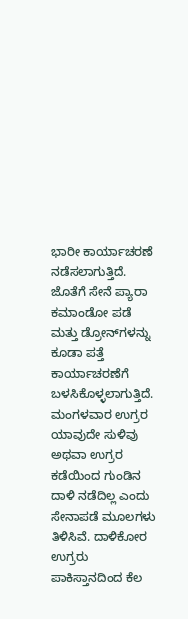ಭಾರೀ ಕಾರ್ಯಾಚರಣೆ ನಡೆಸಲಾಗುತ್ತಿದೆ. ಜೊತೆಗೆ ಸೇನೆ ಪ್ಯಾರಾ ಕಮಾಂಡೋ ಪಡೆ ಮತ್ತು ಡ್ರೋನ್‌ಗಳನ್ನು ಕೂಡಾ ಪತ್ತೆ ಕಾರ್ಯಾಚರಣೆಗೆ ಬಳಸಿಕೊಳ್ಳಲಾಗುತ್ತಿದೆ. ಮಂಗಳವಾರ ಉಗ್ರರ ಯಾವುದೇ ಸುಳಿವು ಅಥವಾ ಉಗ್ರರ ಕಡೆಯಿಂದ ಗುಂಡಿನ ದಾಳಿ ನಡೆದಿಲ್ಲ ಎಂದು ಸೇನಾಪಡೆ ಮೂಲಗಳು ತಿಳಿಸಿವೆ. ದಾಳಿಕೋರ ಉಗ್ರರು ಪಾಕಿಸ್ತಾನದಿಂದ ಕೆಲ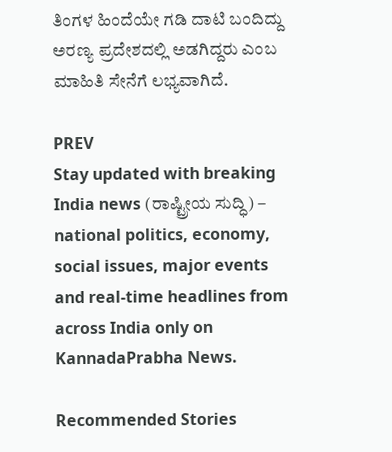ತಿಂಗಳ ಹಿಂದೆಯೇ ಗಡಿ ದಾಟಿ ಬಂದಿದ್ದು ಅರಣ್ಯ ಪ್ರದೇಶದಲ್ಲಿ ಅಡಗಿದ್ದರು ಎಂಬ ಮಾಹಿತಿ ಸೇನೆಗೆ ಲಭ್ಯವಾಗಿದೆ.

PREV
Stay updated with breaking India news (ರಾಷ್ಟ್ರೀಯ ಸುದ್ಧಿ) – national politics, economy, social issues, major events and real‑time headlines from across India only on KannadaPrabha News.

Recommended Stories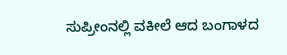ಸುಪ್ರೀಂನಲ್ಲಿ ವಕೀಲೆ ಆದ ಬಂಗಾಳದ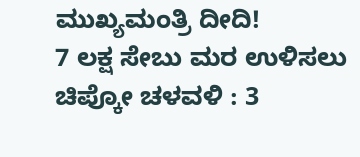ಮುಖ್ಯಮಂತ್ರಿ ದೀದಿ!
7 ಲಕ್ಷ ಸೇಬು ಮರ ಉಳಿಸಲು ಚಿಪ್ಕೋ ಚಳವಳಿ : 3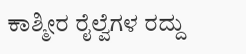ಕಾಶ್ಮೀರ ರೈಲ್ವೆಗಳ ರದ್ದು